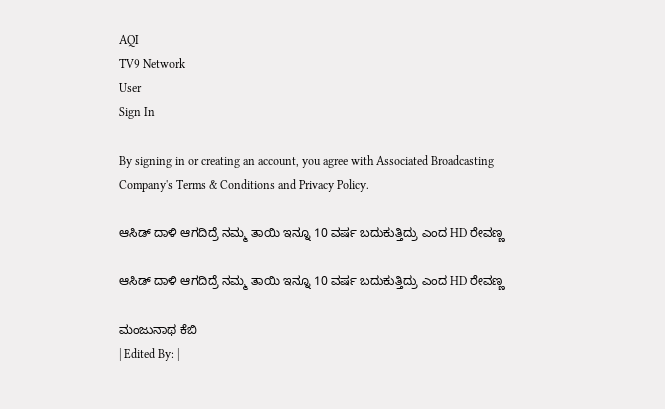AQI
TV9 Network
User
Sign In

By signing in or creating an account, you agree with Associated Broadcasting Company's Terms & Conditions and Privacy Policy.

ಆಸಿಡ್ ದಾಳಿ ಆಗದಿದ್ರೆ ನಮ್ಮ ತಾಯಿ ಇನ್ನೂ 10 ವರ್ಷ ಬದುಕುತ್ತಿದ್ರು ಎಂದ HD ರೇವಣ್ಣ

ಆಸಿಡ್ ದಾಳಿ ಆಗದಿದ್ರೆ ನಮ್ಮ ತಾಯಿ ಇನ್ನೂ 10 ವರ್ಷ ಬದುಕುತ್ತಿದ್ರು ಎಂದ HD ರೇವಣ್ಣ

ಮಂಜುನಾಥ ಕೆಬಿ
| Edited By: |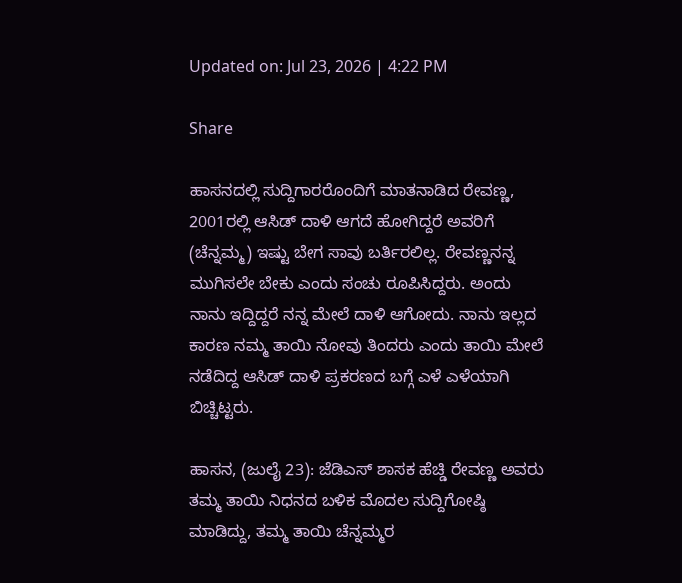Updated on: Jul 23, 2026 | 4:22 PM

Share

ಹಾಸನದಲ್ಲಿ ಸುದ್ದಿಗಾರರೊಂದಿಗೆ ಮಾತನಾಡಿದ ರೇವಣ್ಣ, 2001ರಲ್ಲಿ ಆಸಿಡ್ ದಾಳಿ ಆಗದೆ ಹೋಗಿದ್ದರೆ ಅವರಿಗೆ (ಚೆನ್ನಮ್ಮ) ಇಷ್ಟು ಬೇಗ ಸಾವು ಬರ್ತಿರಲಿಲ್ಲ. ರೇವಣ್ಣನನ್ನ ಮುಗಿಸಲೇ ಬೇಕು ಎಂದು ಸಂಚು ರೂಪಿಸಿದ್ದರು. ಅಂದು ನಾನು ಇದ್ದಿದ್ದರೆ ನನ್ನ ಮೇಲೆ ದಾಳಿ ಆಗೋದು. ನಾನು ಇಲ್ಲದ ಕಾರಣ ನಮ್ಮ ತಾಯಿ ನೋವು ತಿಂದರು ಎಂದು ತಾಯಿ ಮೇಲೆ ನಡೆದಿದ್ದ ಆಸಿಡ್ ದಾಳಿ ಪ್ರಕರಣದ ಬಗ್ಗೆ ಎಳೆ ಎಳೆಯಾಗಿ ಬಿಚ್ಚಿಟ್ಟರು.

ಹಾಸನ, (ಜುಲೈ 23): ಜೆಡಿಎಸ್ ಶಾಸಕ ಹೆಚ್ಡಿ ರೇವಣ್ಣ ಅವರು ತಮ್ಮ ತಾಯಿ ನಿಧನದ ಬಳಿಕ ಮೊದಲ ಸುದ್ದಿಗೋಷ್ಠಿ ಮಾಡಿದ್ದು, ತಮ್ಮ ತಾಯಿ ಚೆನ್ನಮ್ಮರ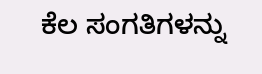ಕೆಲ ಸಂಗತಿಗಳನ್ನು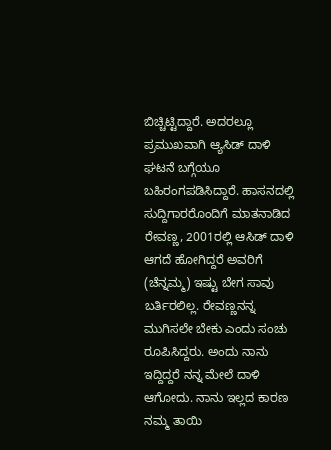ಬಿಚ್ಚಿಟ್ಟಿದ್ದಾರೆ. ಅದರಲ್ಲೂ ಪ್ರಮುಖವಾಗಿ ಆ್ಯಸಿಡ್ ದಾಳಿ ಘಟನೆ ಬಗ್ಗೆಯೂ ಬಹಿರಂಗಪಡಿಸಿದ್ದಾರೆ. ಹಾಸನದಲ್ಲಿ ಸುದ್ದಿಗಾರರೊಂದಿಗೆ ಮಾತನಾಡಿದ ರೇವಣ್ಣ, 2001ರಲ್ಲಿ ಆಸಿಡ್ ದಾಳಿ ಆಗದೆ ಹೋಗಿದ್ದರೆ ಅವರಿಗೆ (ಚೆನ್ನಮ್ಮ) ಇಷ್ಟು ಬೇಗ ಸಾವು ಬರ್ತಿರಲಿಲ್ಲ. ರೇವಣ್ಣನನ್ನ ಮುಗಿಸಲೇ ಬೇಕು ಎಂದು ಸಂಚು ರೂಪಿಸಿದ್ದರು. ಅಂದು ನಾನು ಇದ್ದಿದ್ದರೆ ನನ್ನ ಮೇಲೆ ದಾಳಿ ಆಗೋದು. ನಾನು ಇಲ್ಲದ ಕಾರಣ ನಮ್ಮ ತಾಯಿ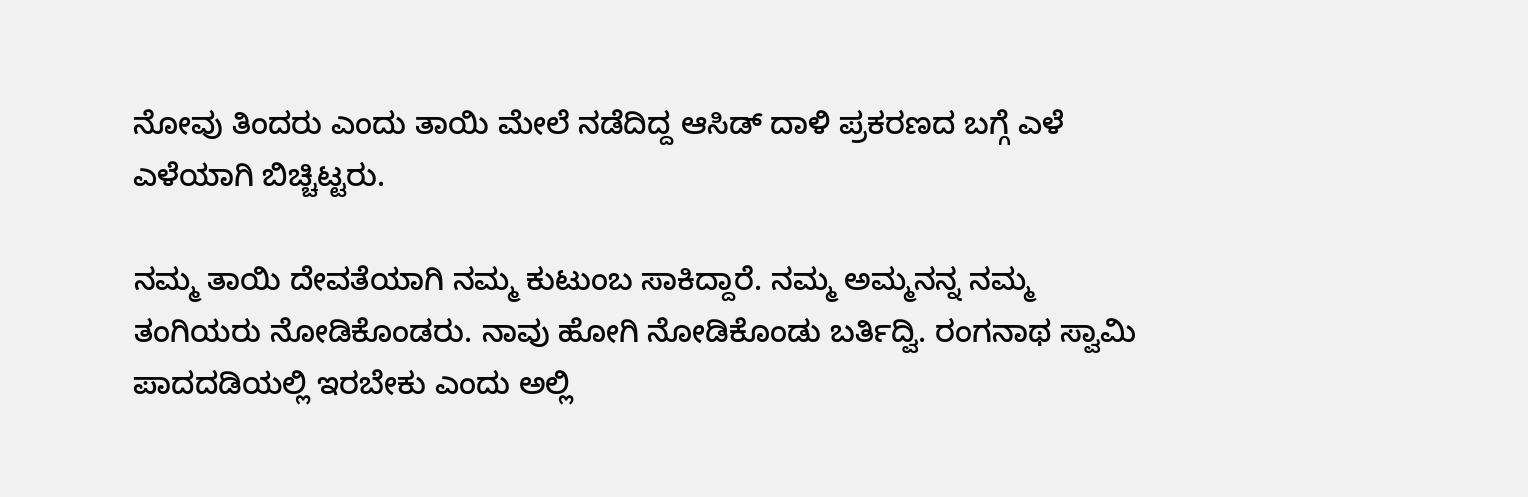ನೋವು ತಿಂದರು ಎಂದು ತಾಯಿ ಮೇಲೆ ನಡೆದಿದ್ದ ಆಸಿಡ್ ದಾಳಿ ಪ್ರಕರಣದ ಬಗ್ಗೆ ಎಳೆ ಎಳೆಯಾಗಿ ಬಿಚ್ಚಿಟ್ಟರು.

ನಮ್ಮ ತಾಯಿ ದೇವತೆಯಾಗಿ ನಮ್ಮ ಕುಟುಂಬ ಸಾಕಿದ್ದಾರೆ. ನಮ್ಮ ಅಮ್ಮನನ್ನ ನಮ್ಮ ತಂಗಿಯರು ನೋಡಿಕೊಂಡರು. ನಾವು ಹೋಗಿ ನೋಡಿಕೊಂಡು ಬರ್ತಿದ್ವಿ. ರಂಗನಾಥ ಸ್ವಾಮಿ ಪಾದದಡಿಯಲ್ಲಿ ಇರಬೇಕು ಎಂದು ಅಲ್ಲಿ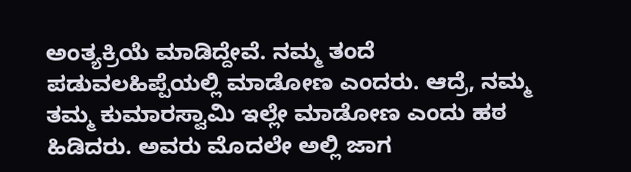ಅಂತ್ಯಕ್ರಿಯೆ ಮಾಡಿದ್ದೇವೆ. ನಮ್ಮ ತಂದೆ ಪಡುವಲಹಿಪ್ಪೆಯಲ್ಲಿ ಮಾಡೋಣ ಎಂದರು. ಆದ್ರೆ, ನಮ್ಮ ತಮ್ಮ ಕುಮಾರಸ್ವಾಮಿ ಇಲ್ಲೇ ಮಾಡೋಣ ಎಂದು ಹಠ ಹಿಡಿದರು. ಅವರು ಮೊದಲೇ ಅಲ್ಲಿ ಜಾಗ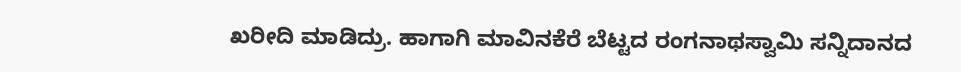ಖರೀದಿ ಮಾಡಿದ್ರು. ಹಾಗಾಗಿ ಮಾವಿನಕೆರೆ ಬೆಟ್ಟದ ರಂಗನಾಥಸ್ವಾಮಿ ಸನ್ನಿದಾನದ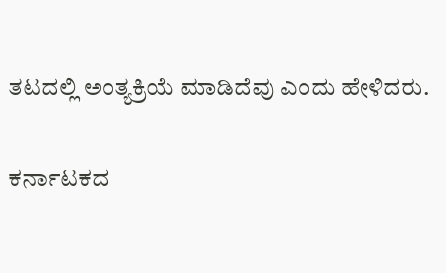ತಟದಲ್ಲಿ ಅಂತ್ಯಕ್ರಿಯೆ ಮಾಡಿದೆವು ಎಂದು ಹೇಳಿದರು.

ಕರ್ನಾಟಕದ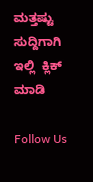ಮತ್ತಷ್ಟು ಸುದ್ದಿಗಾಗಿ ಇಲ್ಲಿ  ಕ್ಲಿಕ್ ಮಾಡಿ

Follow Us